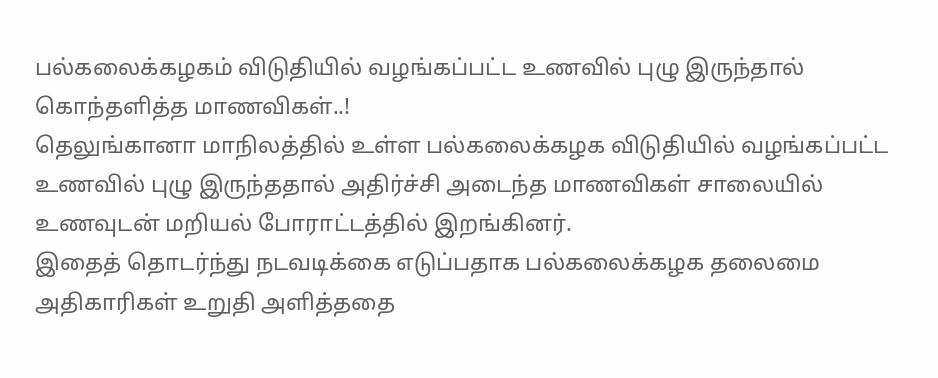பல்கலைக்கழகம் விடுதியில் வழங்கப்பட்ட உணவில் புழு இருந்தால் கொந்தளித்த மாணவிகள்..!
தெலுங்கானா மாநிலத்தில் உள்ள பல்கலைக்கழக விடுதியில் வழங்கப்பட்ட உணவில் புழு இருந்ததால் அதிர்ச்சி அடைந்த மாணவிகள் சாலையில் உணவுடன் மறியல் போராட்டத்தில் இறங்கினர்.
இதைத் தொடர்ந்து நடவடிக்கை எடுப்பதாக பல்கலைக்கழக தலைமை அதிகாரிகள் உறுதி அளித்ததை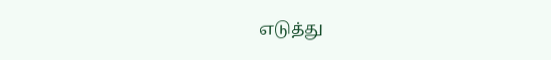எடுத்து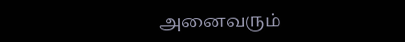அனைவரும்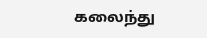கலைந்து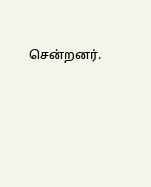சென்றனர்.